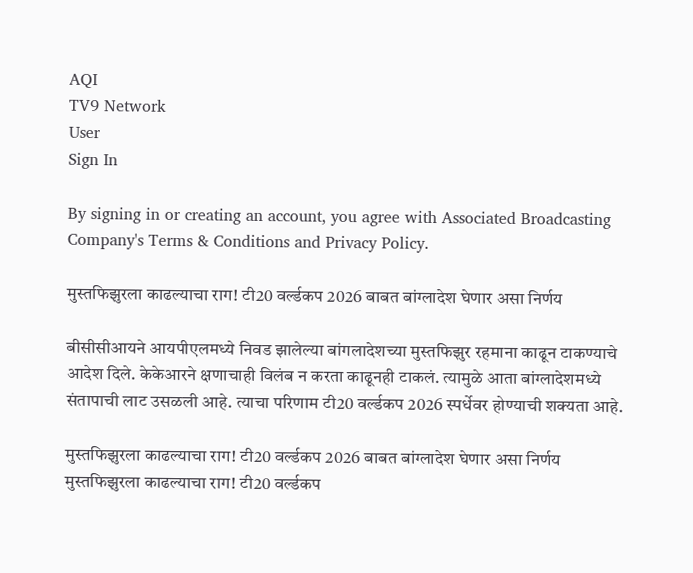AQI
TV9 Network
User
Sign In

By signing in or creating an account, you agree with Associated Broadcasting Company's Terms & Conditions and Privacy Policy.

मुस्तफिझुरला काढल्याचा राग! टी20 वर्ल्डकप 2026 बाबत बांग्लादेश घेणार असा निर्णय

बीसीसीआयने आयपीएलमध्ये निवड झालेल्या बांगलादेशच्या मुस्तफिझुर रहमाना काढून टाकण्याचे आदेश दिले. केकेआरने क्षणाचाही विलंब न करता काढूनही टाकलं. त्यामुळे आता बांग्लादेशमध्ये संतापाची लाट उसळली आहे. त्याचा परिणाम टी20 वर्ल्डकप 2026 स्पर्धेवर होण्याची शक्यता आहे.

मुस्तफिझुरला काढल्याचा राग! टी20 वर्ल्डकप 2026 बाबत बांग्लादेश घेणार असा निर्णय
मुस्तफिझुरला काढल्याचा राग! टी20 वर्ल्डकप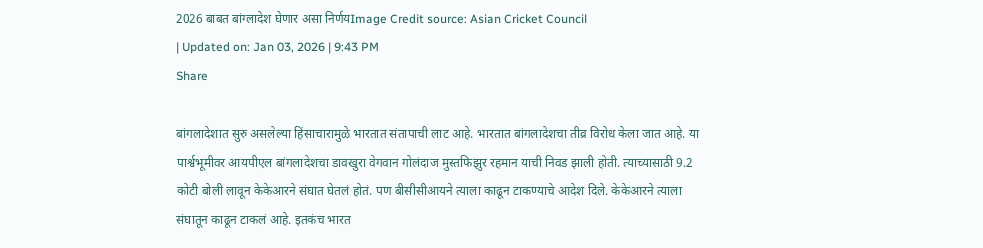2026 बाबत बांग्लादेश घेणार असा निर्णयImage Credit source: Asian Cricket Council
| Updated on: Jan 03, 2026 | 9:43 PM
Share

बांगलादेशात सुरु असलेल्या हिंसाचारामुळे भारतात संतापाची लाट आहे. भारतात बांगलादेशचा तीव्र विरोध केला जात आहे. या पार्श्वभूमीवर आयपीएल बांगलादेशचा डावखुरा वेगवान गोलंदाज मुस्तफिझुर रहमान याची निवड झाली होती. त्याच्यासाठी 9.2 कोटी बोली लावून केकेआरने संघात घेतलं होतं. पण बीसीसीआयने त्याला काढून टाकण्याचे आदेश दिले. केकेआरने त्याला संघातून काढून टाकलं आहे. इतकंच भारत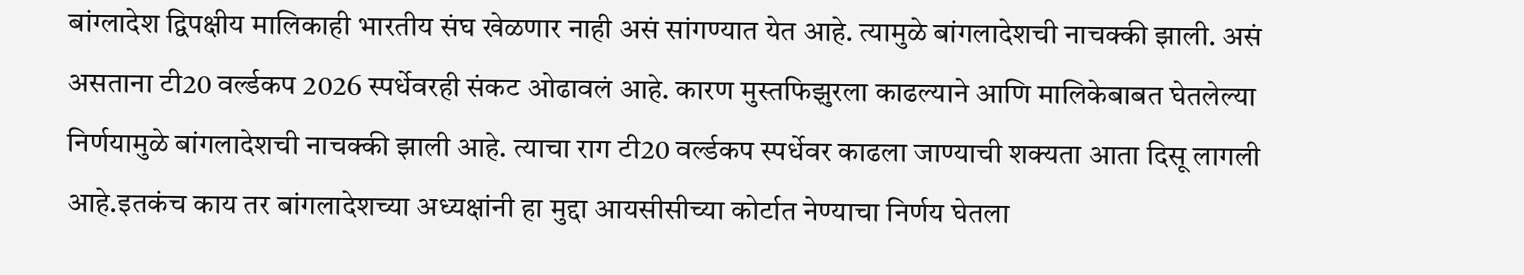बांग्लादेश द्विपक्षीय मालिकाही भारतीय संघ खेळणार नाही असं सांगण्यात येत आहे. त्यामुळे बांगलादेशची नाचक्की झाली. असं असताना टी20 वर्ल्डकप 2026 स्पर्धेवरही संकट ओढावलं आहे. कारण मुस्तफिझुरला काढल्याने आणि मालिकेबाबत घेतलेल्या निर्णयामुळे बांगलादेशची नाचक्की झाली आहे. त्याचा राग टी20 वर्ल्डकप स्पर्धेवर काढला जाण्याची शक्यता आता दिसू लागली आहे.इतकंच काय तर बांगलादेशच्या अध्यक्षांनी हा मुद्दा आयसीसीच्या कोर्टात नेण्याचा निर्णय घेतला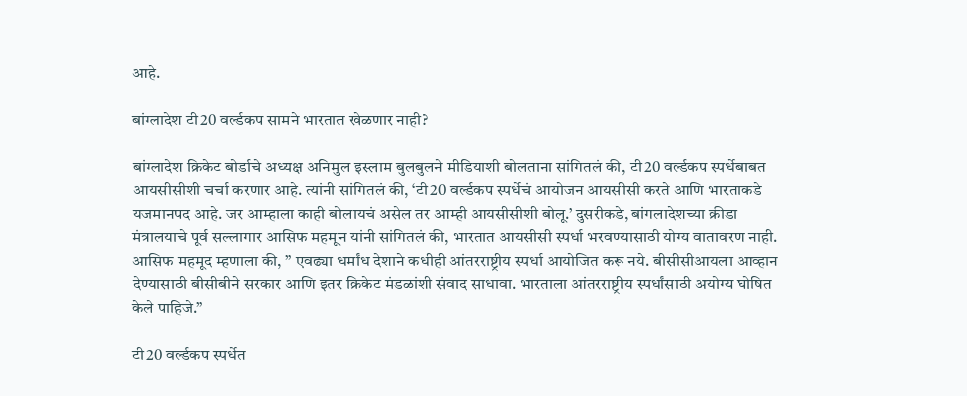आहे.

बांग्लादेश टी20 वर्ल्डकप सामने भारतात खेळणार नाही?

बांग्लादेश क्रिकेट बोर्डाचे अध्यक्ष अनिमुल इस्लाम बुलबुलने मीडियाशी बोलताना सांगितलं की, टी20 वर्ल्डकप स्पर्धेबाबत आयसीसीशी चर्चा करणार आहे. त्यांनी सांगितलं की, ‘टी20 वर्ल्डकप स्पर्धेचं आयोजन आयसीसी करते आणि भारताकडे यजमानपद आहे. जर आम्हाला काही बोलायचं असेल तर आम्ही आयसीसीशी बोलू.’ दुसरीकडे, बांगलादेशच्या क्रीडा मंत्रालयाचे पूर्व सल्लागार आसिफ महमून यांनी सांगितलं की, भारतात आयसीसी स्पर्धा भरवण्यासाठी योग्य वातावरण नाही. आसिफ महमूद म्हणाला की, ” एवढ्या धर्मांध देशाने कधीही आंतरराष्ट्रीय स्पर्धा आयोजित करू नये. बीसीसीआयला आव्हान देण्यासाठी बीसीबीने सरकार आणि इतर क्रिकेट मंडळांशी संवाद साधावा. भारताला आंतरराष्ट्रीय स्पर्धांसाठी अयोग्य घोषित केले पाहिजे.”

टी20 वर्ल्डकप स्पर्धेत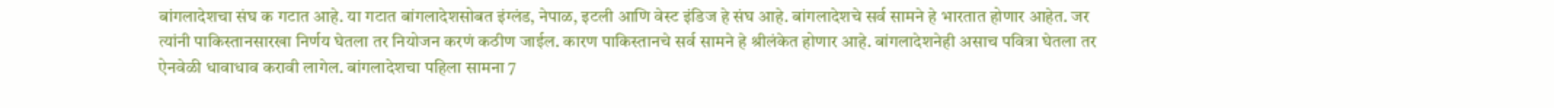बांगलादेशचा संघ क गटात आहे. या गटात बांगलादेशसोबत इंग्लंड, नेपाळ, इटली आणि वेस्ट इंडिज हे संघ आहे. बांगलादेशचे सर्व सामने हे भारतात होणार आहेत. जर त्यांनी पाकिस्तानसारखा निर्णय घेतला तर नियोजन करणं कठीण जाईल. कारण पाकिस्तानचे सर्व सामने हे श्रीलंकेत होणार आहे. बांगलादेशनेही असाच पवित्रा घेतला तर ऐनवेळी धावाधाव करावी लागेल. बांगलादेशचा पहिला सामना 7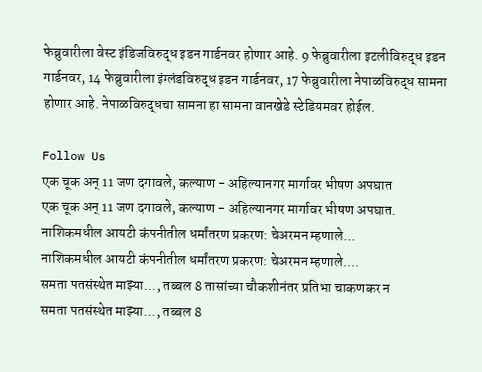फेब्रुवारीला वेस्ट इंडिजविरुद्ध इडन गार्डनवर होणार आहे. 9 फेब्रुवारीला इटलीविरुद्ध इडन गार्डनवर, 14 फेब्रुवारीला इंग्लंडविरुद्ध इडन गार्डनवर, 17 फेब्रुवारीला नेपाळविरुद्ध सामना होणार आहे. नेपाळविरुद्धचा सामना हा सामना वानखेडे स्टेडियमवर होईल.

Follow Us
एक चूक अन् 11 जण दगावले, कल्याण - अहिल्यानगर मार्गावर भीषण अपघात
एक चूक अन् 11 जण दगावले, कल्याण - अहिल्यानगर मार्गावर भीषण अपघात.
नाशिकमधील आयटी कंपनीतील धर्मांतरण प्रकरण: चेअरमन म्हणाले...
नाशिकमधील आयटी कंपनीतील धर्मांतरण प्रकरण: चेअरमन म्हणाले....
समता पतसंस्थेत माझ्या..., तब्बल 8 तासांच्या चौकशीनंतर प्रतिभा चाकणकर न
समता पतसंस्थेत माझ्या..., तब्बल 8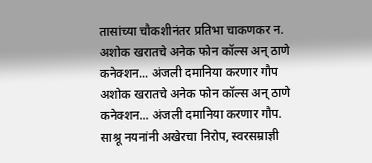तासांच्या चौकशीनंतर प्रतिभा चाकणकर न.
अशोक खरातचे अनेक फोन कॉल्स अन् ठाणे कनेक्शन... अंजली दमानिया करणार गौप
अशोक खरातचे अनेक फोन कॉल्स अन् ठाणे कनेक्शन... अंजली दमानिया करणार गौप.
साश्रू नयनांनी अखेरचा निरोप, स्वरसम्राज्ञी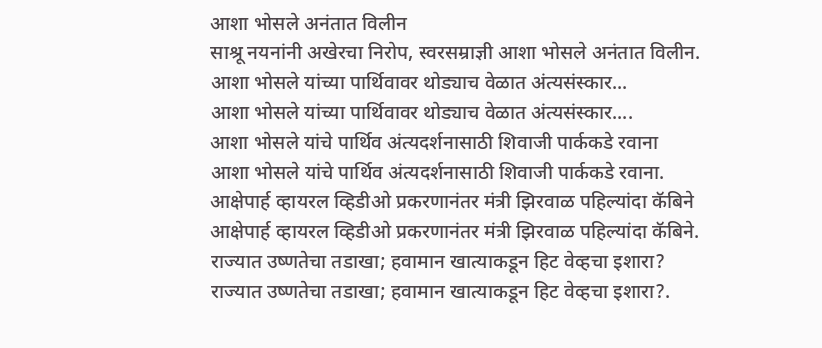आशा भोसले अनंतात विलीन
साश्रू नयनांनी अखेरचा निरोप, स्वरसम्राज्ञी आशा भोसले अनंतात विलीन.
आशा भोसले यांच्या पार्थिवावर थोड्याच वेळात अंत्यसंस्कार...
आशा भोसले यांच्या पार्थिवावर थोड्याच वेळात अंत्यसंस्कार....
आशा भोसले यांचे पार्थिव अंत्यदर्शनासाठी शिवाजी पार्ककडे रवाना
आशा भोसले यांचे पार्थिव अंत्यदर्शनासाठी शिवाजी पार्ककडे रवाना.
आक्षेपार्ह व्हायरल व्हिडीओ प्रकरणानंतर मंत्री झिरवाळ पहिल्यांदा कॅबिने
आक्षेपार्ह व्हायरल व्हिडीओ प्रकरणानंतर मंत्री झिरवाळ पहिल्यांदा कॅबिने.
राज्यात उष्णतेचा तडाखा; हवामान खात्याकडून हिट वेव्हचा इशारा?
राज्यात उष्णतेचा तडाखा; हवामान खात्याकडून हिट वेव्हचा इशारा?.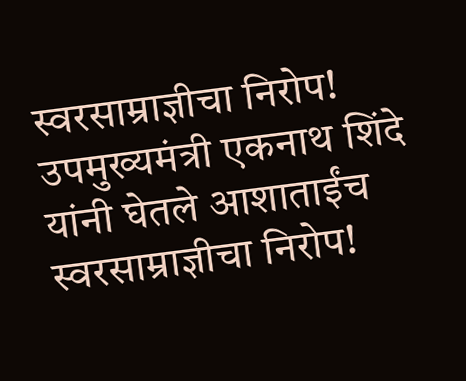स्वरसाम्राज्ञीचा निरोप! उपमुख्यमंत्री एकनाथ शिंदे यांनी घेतले आशाताईंच
स्वरसाम्राज्ञीचा निरोप!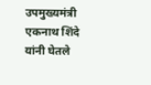उपमुख्यमंत्री एकनाथ शिंदे यांनी घेतले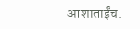आशाताईंच.